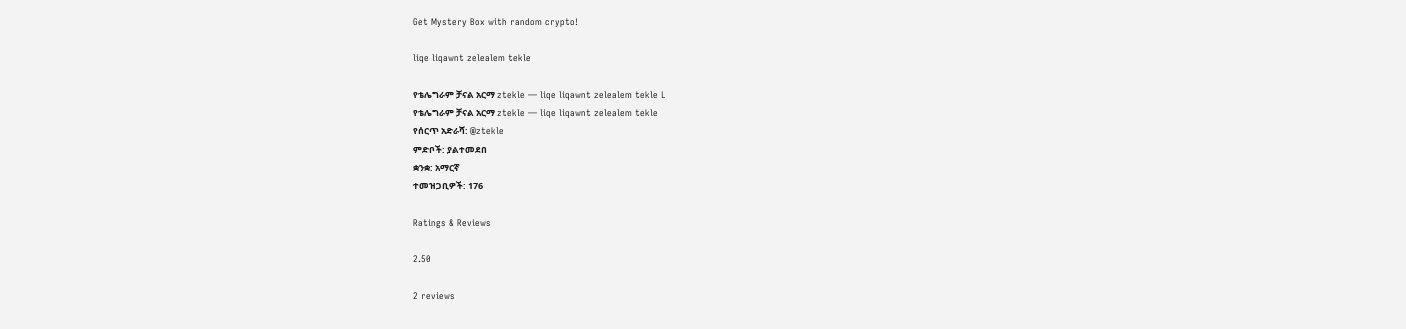Get Mystery Box with random crypto!

liqe liqawnt zelealem tekle

የቴሌግራም ቻናል አርማ ztekle — liqe liqawnt zelealem tekle L
የቴሌግራም ቻናል አርማ ztekle — liqe liqawnt zelealem tekle
የሰርጥ አድራሻ: @ztekle
ምድቦች: ያልተመደበ
ቋንቋ: አማርኛ
ተመዝጋቢዎች: 176

Ratings & Reviews

2.50

2 reviews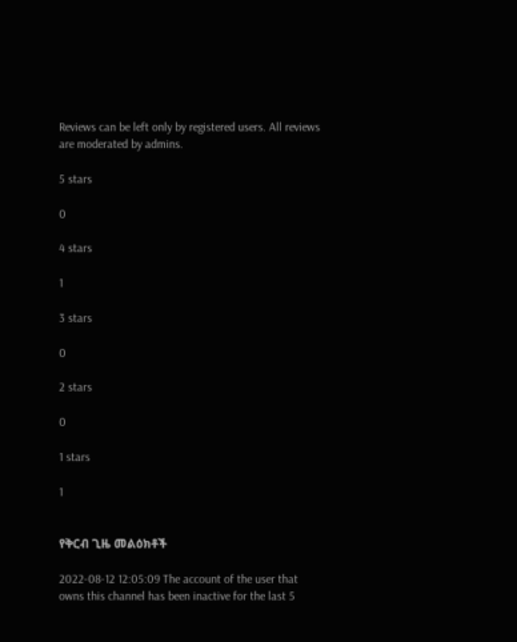Reviews can be left only by registered users. All reviews are moderated by admins.

5 stars

0

4 stars

1

3 stars

0

2 stars

0

1 stars

1


የቅርብ ጊዜ መልዕክቶች

2022-08-12 12:05:09 The account of the user that owns this channel has been inactive for the last 5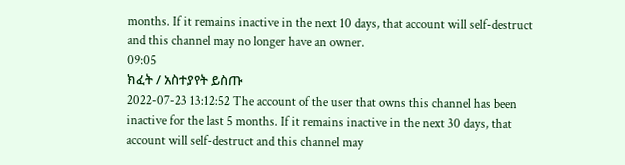months. If it remains inactive in the next 10 days, that account will self-destruct and this channel may no longer have an owner.
09:05
ክፈት / አስተያየት ይስጡ
2022-07-23 13:12:52 The account of the user that owns this channel has been inactive for the last 5 months. If it remains inactive in the next 30 days, that account will self-destruct and this channel may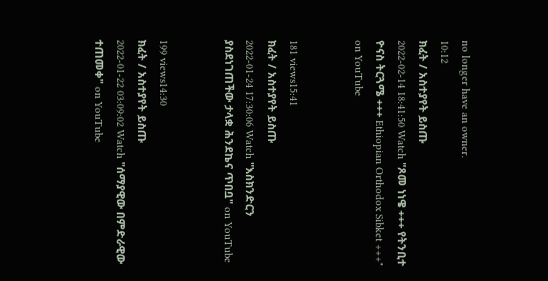no longer have an owner.
10:12
ክፈት / አስተያየት ይስጡ
2022-02-14 18:41:50 Watch "ጾመ ነነዌ +++ የትንቢተ ዮናስ ትርጓሜ +++ Ethiopian Orthodox Sibket +++" on YouTube


181 views15:41
ክፈት / አስተያየት ይስጡ
2022-01-24 17:30:06 Watch "እስክንድርን ያስደነገጠችው ታላቋ ሕንደኬና ጥበቧ" on YouTube


199 views14:30
ክፈት / አስተያየት ይስጡ
2022-01-22 03:09:02 Watch "ሰማያዊው በምድራዊው ተጠመቀ" on YouTube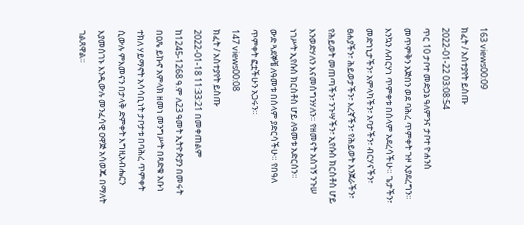163 views00:09
ክፈት / አስተያየት ይስጡ
2022-01-22 03:08:54
ጥር 10 ታቦተ መድኃኔ ዓለምንና ታቦተ ዮሐንስ መጥምቅን አጅበን ወደ ባሕረ ጥምቀት ጉዞ እያደረግን። እንኳን ለብርሃነ ጥምቀቱ በሰላም አደረሳችሁ። ጌታችን፣ መድኀኒታችን፣ አምላካችን፣ አባታችን፣ ብርሃናችን፣ ፀሐያችን፣ ሕይወታችን፣ እረኛችን፣ የሕይወት እንጀራችን፣ የሕይወት መጠጣችን፣ ንጉሣችን፣ ኢየሱስ ክርስቶስ ሆይ እንወድሃለን እናመሰግንሃለን። የዘመናት አስገኝ ንጉሠ ነገሥት ኢየሱስ ክርስቶስ ሆይ ለዓመቱ አድርሰን።
ውድ ጓደኞቼ ለዓመቱ በሰላም ያድርሳችሁ። የበዓለ ጥምቀት ፎቷችሁን አጋሩን።
147 views00:08
ክፈት / አስተያየት ይስጡ
2022-01-18 11:33:21 በመቀጠልም ከ1245-1268 ዓ.ም ለ23 ዓመት ኢትዮጵያን በመሩት በዐጼ ይኩኖ አምላክ ዘመነ መንግሥት በጻድቁ አቡነ ተክለ ሃይማኖት አሳሳቢነት ታቦታቱ በባሕረ ጥምቀት ሲውሉ ምእመናን በታላቅ ድምቀት እግዚአብሔርን እያመሰገኑ እንዲውሉ መንፈሳዊ ዐዋጅ አሳወጁ በማለት ገልጸዋል፡፡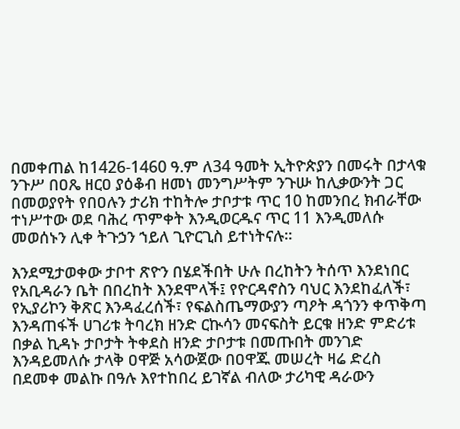በመቀጠል ከ1426-1460 ዓ.ም ለ34 ዓመት ኢትዮጵያን በመሩት በታላቁ ንጉሥ በዐጼ ዘርዐ ያዕቆብ ዘመነ መንግሥትም ንጉሡ ከሊቃውንት ጋር በመወያየት የበዐሉን ታሪክ ተከትሎ ታቦታቱ ጥር 10 ከመንበረ ክብራቸው ተነሥተው ወደ ባሕረ ጥምቀት እንዲወርዱና ጥር 11 እንዲመለሱ መወሰኑን ሊቀ ትጉኃን ኀይለ ጊዮርጊስ ይተነትናሉ።

እንደሚታወቀው ታቦተ ጽዮን በሄደችበት ሁሉ በረከትን ትሰጥ እንደነበር የአቢዳራን ቤት በበረከት እንደሞላች፤ የዮርዳኖስን ባህር እንደከፈለች፣ የኢያሪኮን ቅጽር እንዳፈረሰች፣ የፍልስጤማውያን ጣዖት ዳጎንን ቀጥቅጣ እንዳጠፋች ሀገሪቱ ትባረክ ዘንድ ርኲሳን መናፍስት ይርቁ ዘንድ ምድሪቱ በቃል ኪዳኑ ታቦታት ትቀደስ ዘንድ ታቦታቱ በመጡበት መንገድ እንዳይመለሱ ታላቅ ዐዋጅ አሳውጀው በዐዋጁ መሠረት ዛሬ ድረስ በደመቀ መልኩ በዓሉ እየተከበረ ይገኛል ብለው ታሪካዊ ዳራውን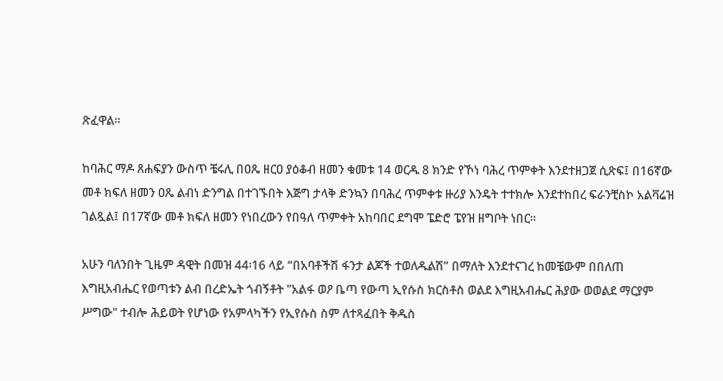ጽፈዋል፡፡

ከባሕር ማዶ ጸሐፍያን ውስጥ ቼሩሊ በዐጼ ዘርዐ ያዕቆብ ዘመን ቁመቱ 14 ወርዱ 8 ክንድ የኾነ ባሕረ ጥምቀት እንደተዘጋጀ ሲጽፍ፤ በ16ኛው መቶ ክፍለ ዘመን ዐጼ ልብነ ድንግል በተገኙበት እጅግ ታላቅ ድንኳን በባሕረ ጥምቀቱ ዙሪያ እንዴት ተተክሎ እንደተከበረ ፍራንቺስኮ አልቫሬዝ ገልጿል፤ በ17ኛው መቶ ክፍለ ዘመን የነበረውን የበዓለ ጥምቀት አከባበር ደግሞ ፔድሮ ፔየዝ ዘግቦት ነበር።

አሁን ባለንበት ጊዜም ዳዊት በመዝ 44፡16 ላይ “በአባቶችሽ ፋንታ ልጆች ተወለዱልሽ” በማለት እንደተናገረ ከመቼውም በበለጠ እግዚአብሔር የወጣቱን ልብ በረድኤት ጎብኝቶት "አልፋ ወዖ ቤጣ የውጣ ኢየሱስ ክርስቶስ ወልደ እግዚአብሔር ሕያው ወወልደ ማርያም ሥግው" ተብሎ ሕይወት የሆነው የአምላካችን የኢየሱስ ስም ለተጻፈበት ቅዱስ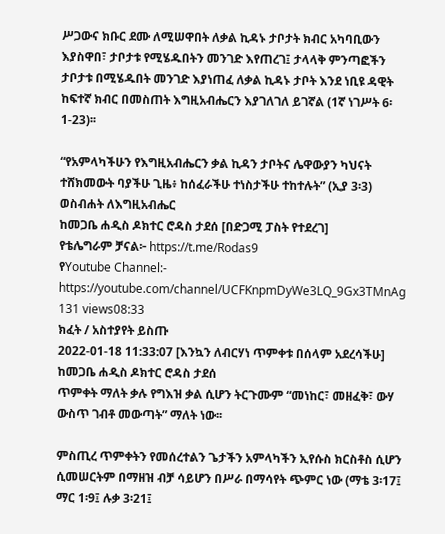ሥጋውና ክቡር ደሙ ለሚሠዋበት ለቃል ኪዳኑ ታቦታት ክብር አካባቢውን እያስዋበ፣ ታቦታቱ የሚሄዱበትን መንገድ እየጠረገ፤ ታላላቅ ምንጣፎችን ታቦታቱ በሚሄዱበት መንገድ እያነጠፈ ለቃል ኪዳኑ ታቦት እንደ ነቢዩ ዳዊት ከፍተኛ ክብር በመስጠት እግዚአብሔርን እያገለገለ ይገኛል (1ኛ ነገሥት 6፡1-23)፡፡

“የአምላካችሁን የእግዚአብሔርን ቃል ኪዳን ታቦትና ሌዋውያን ካህናት ተሸክመውት ባያችሁ ጊዜ፥ ከሰፈራችሁ ተነስታችሁ ተከተሉት” (ኢያ 3፡3)
ወስብሐት ለእግዚአብሔር
ከመጋቤ ሐዲስ ዶክተር ሮዳስ ታደሰ [በድጋሚ ፓስት የተደረገ]
የቴሌግራም ቻናል፦ https://t.me/Rodas9
የYoutube Channel:- https://youtube.com/channel/UCFKnpmDyWe3LQ_9Gx3TMnAg
131 views08:33
ክፈት / አስተያየት ይስጡ
2022-01-18 11:33:07 [እንኳን ለብርሃነ ጥምቀቱ በሰላም አደረሳችሁ]
ከመጋቤ ሐዲስ ዶክተር ሮዳስ ታደሰ
ጥምቀት ማለት ቃሉ የግእዝ ቃል ሲሆን ትርጉሙም “መነከር፣ መዘፈቅ፣ ውሃ ውስጥ ገብቶ መውጣት” ማለት ነው፡፡

ምስጢረ ጥምቀትን የመሰረተልን ጌታችን አምላካችን ኢየሱስ ክርስቶስ ሲሆን ሲመሠርትም በማዘዝ ብቻ ሳይሆን በሥራ በማሳየት ጭምር ነው (ማቴ 3፡17፤ ማር 1፡9፤ ሉቃ 3፡21፤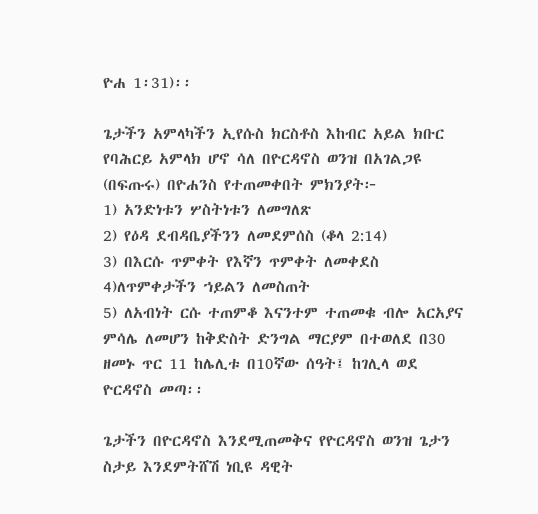ዮሐ 1፡31)፡፡

ጌታችን አምላካችን ኢየሱስ ክርስቶስ እከብር አይል ክቡር የባሕርይ አምላክ ሆኖ ሳለ በዮርዳኖስ ወንዝ በአገልጋዩ (በፍጡሩ) በዮሐንስ የተጠመቀበት ምክንያት፦
1) አንድነቱን ሦስትነቱን ለመግለጽ
2) የዕዳ ደብዳቤያችንን ለመደምሰስ (ቆላ 2:14)
3) በእርሱ ጥምቀት የእኛን ጥምቀት ለመቀደስ
4)ለጥምቀታችን ኀይልን ለመስጠት
5) ለአብነት ርሱ ተጠምቆ እናንተም ተጠመቁ ብሎ አርአያና ምሳሌ ለመሆን ከቅድስት ድንግል ማርያም በተወለደ በ30 ዘመኑ ጥር 11 ከሌሊቱ በ10ኛው ሰዓት፤ ከገሊላ ወደ ዮርዳኖስ መጣ፡፡

ጌታችን በዮርዳኖስ እንደሚጠመቅና የዮርዳኖስ ወንዝ ጌታን ስታይ እንደምትሸሽ ነቢዩ ዳዊት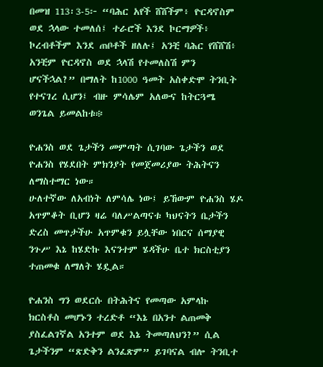በመዝ 113፡3-5፦ “ባሕር አየች ሸሸችም፥ ዮርዳኖስም ወደ ኋላው ተመለሰ፤ ተራሮች እንደ ኮርማዎች፥ ኮረብቶችም እንደ ጠቦቶች ዘለሉ፤ አንቺ ባሕር የሸሸሽ፥ አንቺም ዮርዳኖስ ወደ ኋላሽ የተመለስሽ ምን ሆናችኋል?” በማለት ከ1000 ዓመት አስቀድሞ ትንቢት የተናገረ ሲሆን፤ ብዙ ምሳሌም አለውና ከትርጓሜ ወንጌል ይመልከቱ፨

ዮሐንስ ወደ ጌታችን መምጣት ሲገባው ጌታችን ወደ ዮሐንስ የሄደበት ምክንያት የመጀመሪያው ትሕትናን ለማስተማር ነው።
ሁለተኛው ለአብነት ለምሳሌ ነው፤ ይኸውም ዮሐንስ ሄዶ አጥምቆት ቢሆን ዛሬ ባለሥልጣናቱ ካህናትን ቤታችን ድረስ መጥታችሁ አጥምቁን ይሏቸው ነበርና ሰማያዊ ንጉሥ እኔ ከሄድኩ እናንተም ሄዳችሁ ቤተ ክርስቲያን ተጠመቁ ለማለት ሄዷል።

ዮሐንስ ግን ወደርሱ በትሕትና የመጣው አምላኩ ክርስቶስ መሆኑን ተረድቶ “እኔ በአንተ ልጠመቅ ያስፈልገኛል አንተም ወደ እኔ ትመጣለህን?” ሲል ጌታችንም “ጽድቅን ልንፈጽም” ይገባናል ብሎ ትንቢተ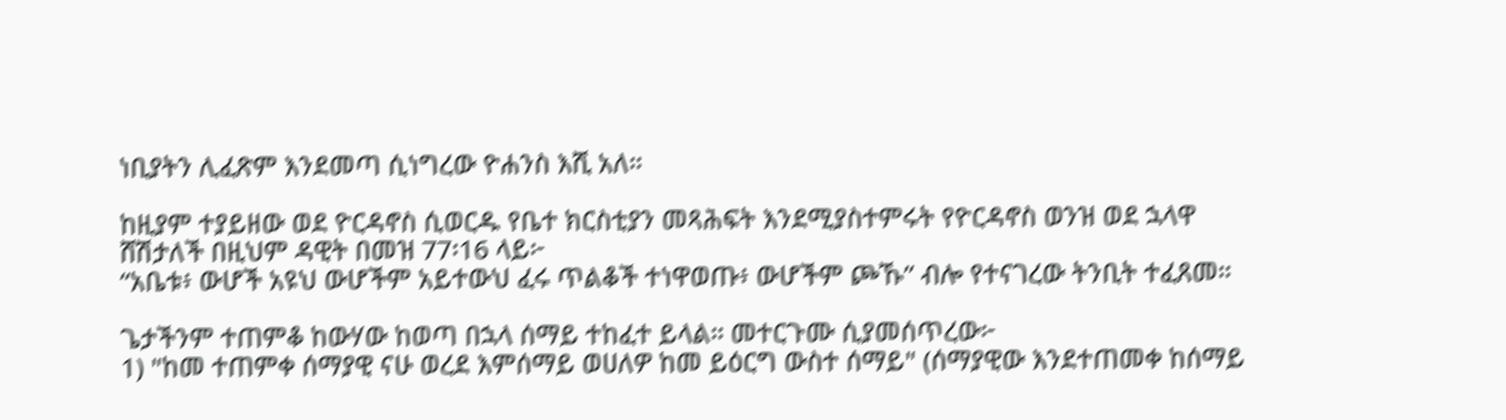ነቢያትን ሊፈጽም እንደመጣ ሲነግረው ዮሐንስ እሺ አለ።

ከዚያም ተያይዘው ወደ ዮርዳኖስ ሲወርዱ የቤተ ክርስቲያን መጻሕፍት እንደሚያስተምሩት የዮርዳኖስ ወንዝ ወደ ኋላዋ ሸሽታለች በዚህም ዳዊት በመዝ 77፡16 ላይ፦
“አቤቱ፥ ውሆች አዩህ ውሆችም አይተውህ ፈሩ ጥልቆች ተነዋወጡ፥ ውሆችም ጮኹ” ብሎ የተናገረው ትንቢት ተፈጸመ።

ጌታችንም ተጠምቆ ከውሃው ከወጣ በኋላ ሰማይ ተከፈተ ይላል። መተርጉሙ ሲያመሰጥረው፦
1) "ከመ ተጠምቀ ሰማያዊ ናሁ ወረደ እምሰማይ ወሀለዎ ከመ ይዕርግ ውስተ ሰማይ" (ሰማያዊው እንደተጠመቀ ከሰማይ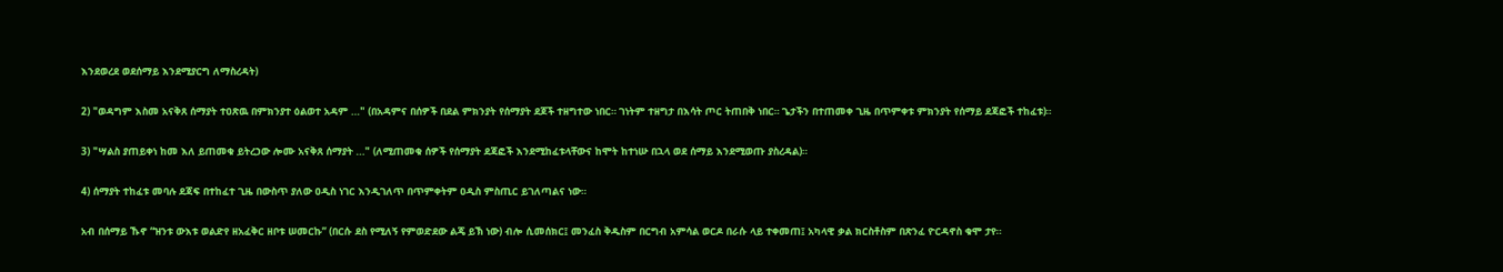እንደወረደ ወደሰማይ እንደሚያርግ ለማስረዳት)

2) "ወዳግም እስመ አናቅጸ ሰማያት ተዐጽዉ በምክንያተ ዕልወተ አዳም ..." (በአዳምና በሰዎች በደል ምክንያት የሰማያት ደጆች ተዘግተው ነበር። ገነትም ተዘግታ በእሳት ጦር ትጠበቅ ነበር። ጌታችን በተጠመቀ ጊዜ በጥምቀቱ ምክንያት የሰማይ ደጃፎች ተከፈቱ)።

3) "ሣልስ ያጠይቀነ ከመ እለ ይጠመቁ ይትረኃው ሎሙ አናቅጸ ሰማያት ..." (ለሚጠመቁ ሰዎች የሰማያት ደጃፎች እንደሚከፈቱላቸውና ከሞት ከተነሡ በኋላ ወደ ሰማይ እንደሚወጡ ያስረዳል)።

4) ሰማያት ተከፈቱ መባሉ ደጃፍ በተከፈተ ጊዜ በውስጥ ያለው ዐዲስ ነገር እንዲገለጥ በጥምቀትም ዐዲስ ምስጢር ይገለጣልና ነው።

አብ በሰማይ ኹኖ “ዝንቱ ውእቱ ወልድየ ዘአፈቅር ዘቦቱ ሠመርኩ” (በርሱ ደስ የሚለኝ የምወድደው ልጄ ይኽ ነው) ብሎ ሲመሰክር፤ መንፈስ ቅዱስም በርግብ አምሳል ወርዶ በራሱ ላይ ተቀመጠ፤ አካላዊ ቃል ክርስቶስም በጽንፈ ዮርዳኖስ ቁሞ ታየ፡፡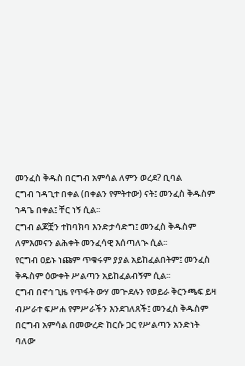መንፈስ ቅዱስ በርግብ አምሳል ለምን ወረደ? ቢባል
ርግብ ኀዳጊተ በቀል (በቀልን የምትተው) ናት፤ መንፈስ ቅዱስም ኀዳጌ በቀል፤ ቸር ነኝ ሲል፡፡
ርግብ ልጆቿን ተከባክባ እንድታሳድግ፤ መንፈስ ቅዱስም ለምእመናን ልሕቀት መንፈሳዊ እሰጣለኊ ሲል፡፡
የርግብ ዐይኑ ነጩም ጥቁሩም ያያል አይከፈልበትም፤ መንፈስ ቅዱስም ዕውቀት ሥልጣን አይከፈልብኝም ሲል፡፡
ርግብ በኖኅ ጊዜ የጥፋት ውሃ መጒደሉን የወይራ ቅርንጫፍ ይዛ ብሥራተ ፍሥሐ የምሥራችን እንደገለጸች፤ መንፈስ ቅዱስም በርግብ አምሳል በመውረድ ከርሱ ጋር የሥልጣን አንድነት ባለው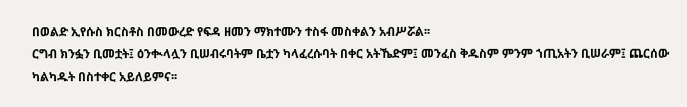በወልድ ኢየሱስ ክርስቶስ በመውረድ የፍዳ ዘመን ማክተሙን ተስፋ መስቀልን አብሥሯል፡፡
ርግብ ክንፏን ቢመቷት፤ ዕንቊላሏን ቢሠብሩባትም ቤቷን ካላፈረሱባት በቀር አትኼድም፤ መንፈስ ቅዱስም ምንም ኀጢአትን ቢሠራም፤ ጨርሰው ካልካዱት በስተቀር አይለይምና፡፡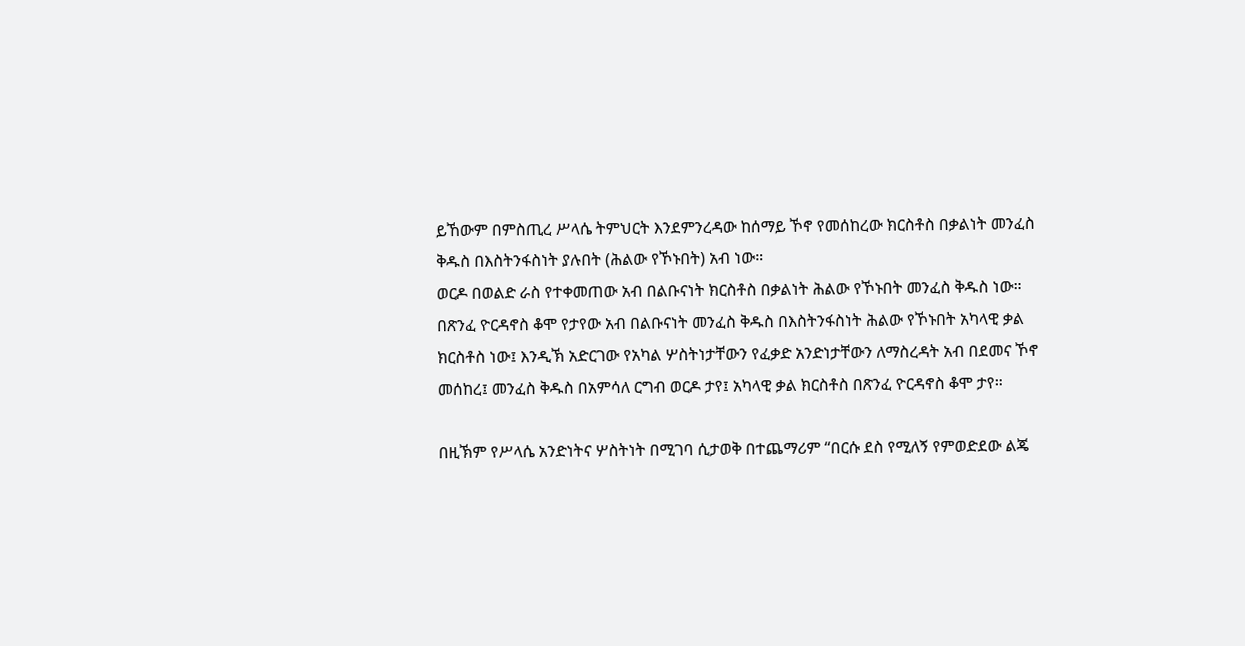ይኸውም በምስጢረ ሥላሴ ትምህርት እንደምንረዳው ከሰማይ ኾኖ የመሰከረው ክርስቶስ በቃልነት መንፈስ ቅዱስ በእስትንፋስነት ያሉበት (ሕልው የኾኑበት) አብ ነው።
ወርዶ በወልድ ራስ የተቀመጠው አብ በልቡናነት ክርስቶስ በቃልነት ሕልው የኾኑበት መንፈስ ቅዱስ ነው። በጽንፈ ዮርዳኖስ ቆሞ የታየው አብ በልቡናነት መንፈስ ቅዱስ በእስትንፋስነት ሕልው የኾኑበት አካላዊ ቃል ክርስቶስ ነው፤ እንዲኽ አድርገው የአካል ሦስትነታቸውን የፈቃድ አንድነታቸውን ለማስረዳት አብ በደመና ኾኖ መሰከረ፤ መንፈስ ቅዱስ በአምሳለ ርግብ ወርዶ ታየ፤ አካላዊ ቃል ክርስቶስ በጽንፈ ዮርዳኖስ ቆሞ ታየ።

በዚኽም የሥላሴ አንድነትና ሦስትነት በሚገባ ሲታወቅ በተጨማሪም “በርሱ ደስ የሚለኝ የምወድደው ልጄ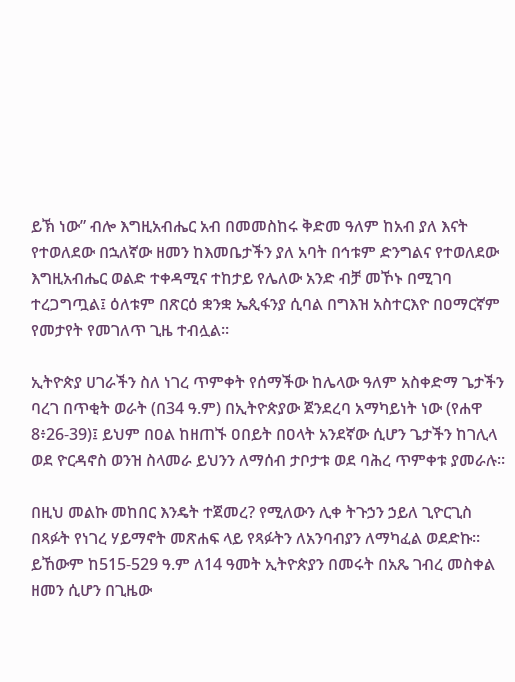ይኽ ነው” ብሎ እግዚአብሔር አብ በመመስከሩ ቅድመ ዓለም ከአብ ያለ እናት የተወለደው በኋለኛው ዘመን ከእመቤታችን ያለ አባት በኅቱም ድንግልና የተወለደው እግዚአብሔር ወልድ ተቀዳሚና ተከታይ የሌለው አንድ ብቻ መኾኑ በሚገባ ተረጋግጧል፤ ዕለቱም በጽርዕ ቋንቋ ኤጲፋንያ ሲባል በግእዝ አስተርእዮ በዐማርኛም የመታየት የመገለጥ ጊዜ ተብሏል፡፡

ኢትዮጵያ ሀገራችን ስለ ነገረ ጥምቀት የሰማችው ከሌላው ዓለም አስቀድማ ጌታችን ባረገ በጥቂት ወራት (በ34 ዓ.ም) በኢትዮጵያው ጀንደረባ አማካይነት ነው (የሐዋ 8፥26-39)፤ ይህም በዐል ከዘጠኙ ዐበይት በዐላት አንደኛው ሲሆን ጌታችን ከገሊላ ወደ ዮርዳኖስ ወንዝ ስላመራ ይህንን ለማሰብ ታቦታቱ ወደ ባሕረ ጥምቀቱ ያመራሉ።

በዚህ መልኩ መከበር እንዴት ተጀመረ? የሚለውን ሊቀ ትጉኃን ኃይለ ጊዮርጊስ በጻፉት የነገረ ሃይማኖት መጽሐፍ ላይ የጻፉትን ለአንባብያን ለማካፈል ወደድኩ። ይኸውም ከ515-529 ዓ.ም ለ14 ዓመት ኢትዮጵያን በመሩት በአጼ ገብረ መስቀል ዘመን ሲሆን በጊዜው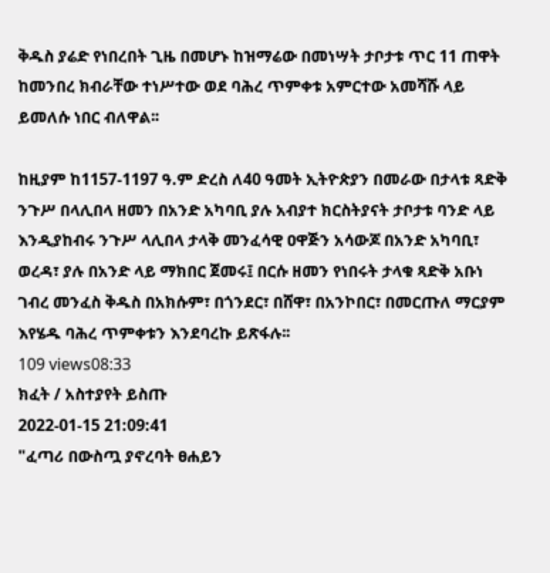ቅዱስ ያሬድ የነበረበት ጊዜ በመሆኑ ከዝማሬው በመነሣት ታቦታቱ ጥር 11 ጠዋት ከመንበረ ክብራቸው ተነሥተው ወደ ባሕረ ጥምቀቱ አምርተው አመሻሹ ላይ ይመለሱ ነበር ብለዋል፡፡

ከዚያም ከ1157-1197 ዓ.ም ድረስ ለ40 ዓመት ኢትዮጵያን በመራው በታላቱ ጻድቅ ንጉሥ በላሊበላ ዘመን በአንድ አካባቢ ያሉ አብያተ ክርስትያናት ታቦታቱ ባንድ ላይ እንዲያከብሩ ንጉሥ ላሊበላ ታላቅ መንፈሳዊ ዐዋጅን አሳውጆ በአንድ አካባቢ፣ ወረዳ፣ ያሉ በአንድ ላይ ማክበር ጀመሩ፤ በርሱ ዘመን የነበሩት ታላቁ ጻድቅ አቡነ ገብረ መንፈስ ቅዱስ በአክሱም፣ በጎንደር፣ በሸዋ፣ በአንኮበር፣ በመርጡለ ማርያም እየሄዱ ባሕረ ጥምቀቱን እንደባረኩ ይጽፋሉ፡፡
109 views08:33
ክፈት / አስተያየት ይስጡ
2022-01-15 21:09:41
"ፈጣሪ በውስጧ ያኖረባት ፀሐይን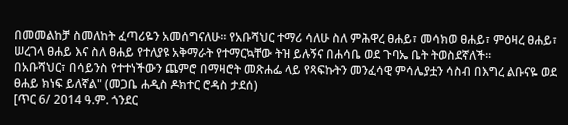በመመልከቻ ስመለከት ፈጣሪዬን አመሰግናለሁ። የአቡሻህር ተማሪ ሳለሁ ስለ ምሕዋረ ፀሐይ፣ መሳክወ ፀሐይ፣ ምዕዛረ ፀሐይ፣ ሠረገላ ፀሐይ እና ስለ ፀሐይ የተለያዩ አቅማራት የተማርኳቸው ትዝ ይሉኝና በሐሳቤ ወደ ጉባኤ ቤት ትወስደኛለች።
በአቡሻህር፣ በሳይንስ የተተነችውን ጨምሮ በማዛሮት መጽሐፌ ላይ የጻፍኩትን መንፈሳዊ ምሳሌያቷን ሳስብ በእግረ ልቡናዬ ወደ ፀሐይ ክነፍ ይለኛል" (መጋቤ ሐዲስ ዶክተር ሮዳስ ታደሰ)
[ጥር 6/ 2014 ዓ.ም. ጎንደር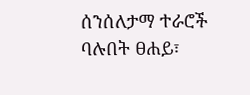ሰንሰለታማ ተራሮች ባሉበት ፀሐይ፣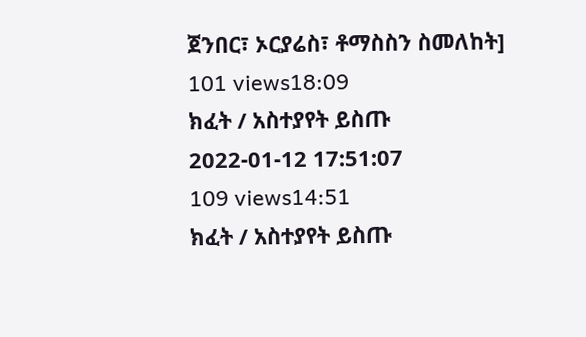ጀንበር፣ ኦርያሬስ፣ ቶማስስን ስመለከት]
101 views18:09
ክፈት / አስተያየት ይስጡ
2022-01-12 17:51:07
109 views14:51
ክፈት / አስተያየት ይስጡ